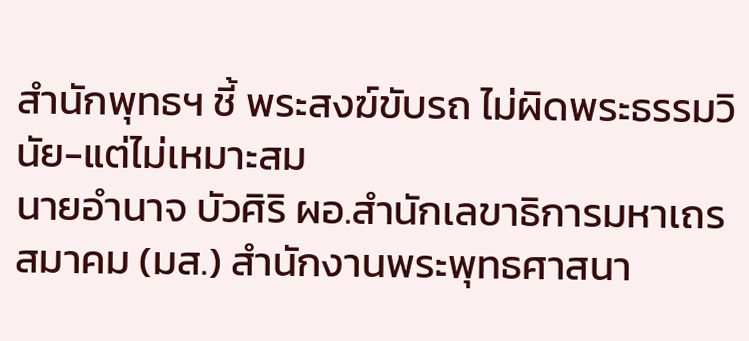สำนักพุทธฯ ชี้ พระสงฆ์ขับรถ ไม่ผิดพระธรรมวินัย-แต่ไม่เหมาะสม
นายอำนาจ บัวศิริ ผอ.สำนักเลขาธิการมหาเถรสมาคม (มส.) สำนักงานพระพุทธศาสนา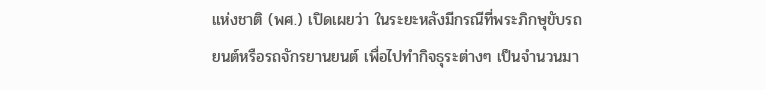แห่งชาติ (พศ.) เปิดเผยว่า ในระยะหลังมีกรณีที่พระภิกษุขับรถยนต์หรือรถจักรยานยนต์ เพื่อไปทำกิจธุระต่างๆ เป็นจำนวนมา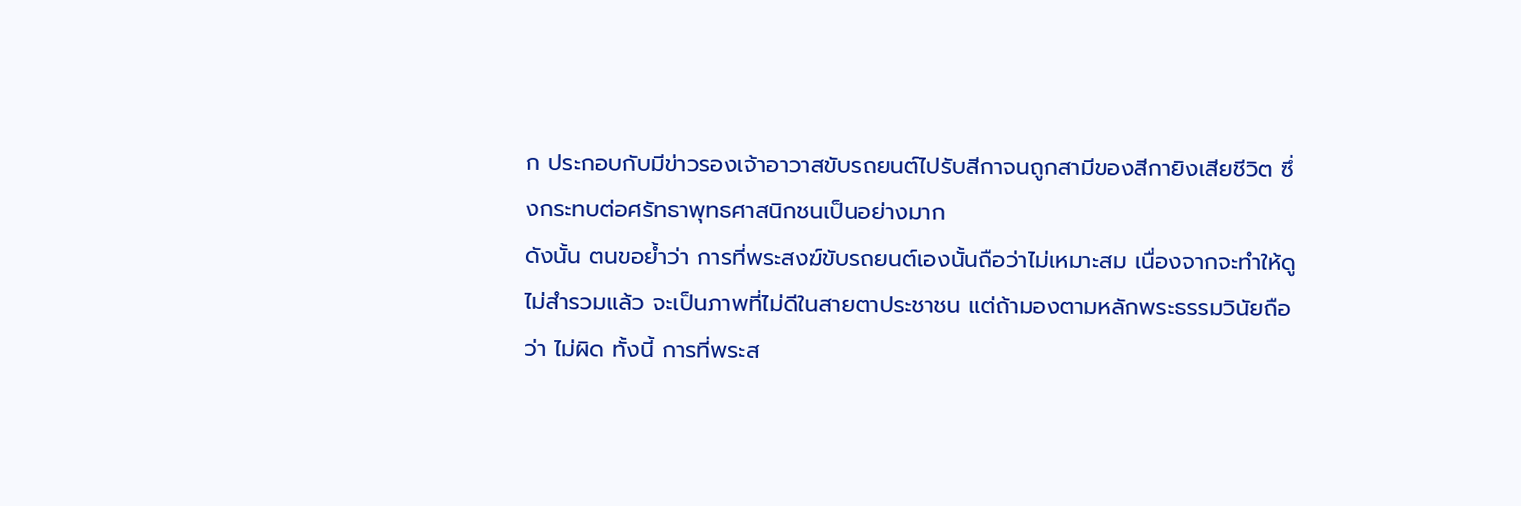ก ประกอบกับมีข่าวรองเจ้าอาวาสขับรถยนต์ไปรับสีกาจนถูกสามีของสีกายิงเสียชีวิต ซึ่งกระทบต่อศรัทธาพุทธศาสนิกชนเป็นอย่างมาก
ดังนั้น ตนขอย้ำว่า การที่พระสงฆ์ขับรถยนต์เองนั้นถือว่าไม่เหมาะสม เนื่องจากจะทำให้ดูไม่สำรวมแล้ว จะเป็นภาพที่ไม่ดีในสายตาประชาชน แต่ถ้ามองตามหลักพระธรรมวินัยถือว่า ไม่ผิด ทั้งนี้ การที่พระส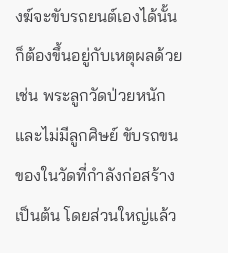งฆ์จะขับรถยนต์เองได้นั้น ก็ต้องขึ้นอยู่กับเหตุผลด้วย เช่น พระลูกวัดป่วยหนักและไม่มีลูกศิษย์ ขับรถขนของในวัดที่กำลังก่อสร้าง เป็นต้น โดยส่วนใหญ่แล้ว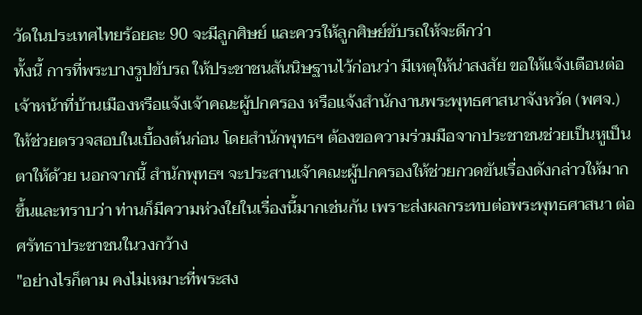วัดในประเทศไทยร้อยละ 90 จะมีลูกศิษย์ และควรให้ลูกศิษย์ขับรถให้จะดีกว่า
ทั้งนี้ การที่พระบางรูปขับรถ ให้ประชาชนสันนิษฐานไว้ก่อนว่า มีเหตุให้น่าสงสัย ขอให้แจ้งเตือนต่อเจ้าหน้าที่บ้านเมืองหรือแจ้งเจ้าคณะผู้ปกครอง หรือแจ้งสำนักงานพระพุทธศาสนาจังหวัด (พศจ.) ให้ช่วยตรวจสอบในเบื้องต้นก่อน โดยสำนักพุทธฯ ต้องขอความร่วมมือจากประชาชนช่วยเป็นหูเป็นตาให้ด้วย นอกจากนี้ สำนักพุทธฯ จะประสานเจ้าคณะผู้ปกครองให้ช่วยกวดขันเรื่องดังกล่าวให้มากขึ้นและทราบว่า ท่านก็มีความห่วงใยในเรื่องนี้มากเช่นกัน เพราะส่งผลกระทบต่อพระพุทธศาสนา ต่อศรัทธาประชาชนในวงกว้าง
"อย่างไรก็ตาม คงไม่เหมาะที่พระสง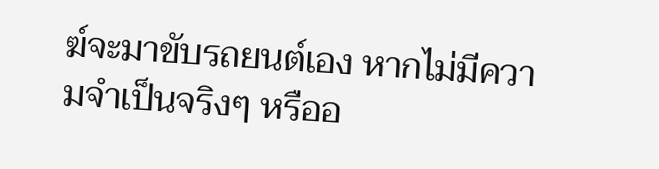ฆ์จะมาขับรถยนต์เอง หากไม่มีความจำเป็นจริงๆ หรืออ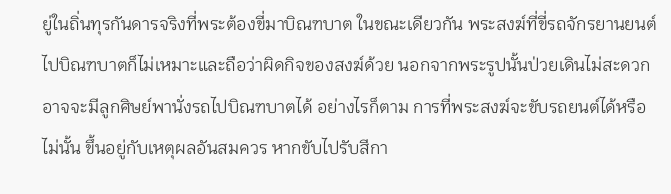ยู่ในถิ่นทุรกันดารจริงที่พระต้องขี่มาบิณฑบาต ในขณะเดียวกัน พระสงฆ์ที่ขี่รถจักรยานยนต์ไปบิณฑบาตก็ไม่เหมาะและถือว่าผิดกิจของสงฆ์ด้วย นอกจากพระรูปนั้นป่วยเดินไม่สะดวก อาจจะมีลูกศิษย์พานั่งรถไปบิณฑบาตได้ อย่างไรก็ตาม การที่พระสงฆ์จะขับรถยนต์ได้หรือไม่นั้น ขึ้นอยู่กับเหตุผลอันสมควร หากขับไปรับสีกา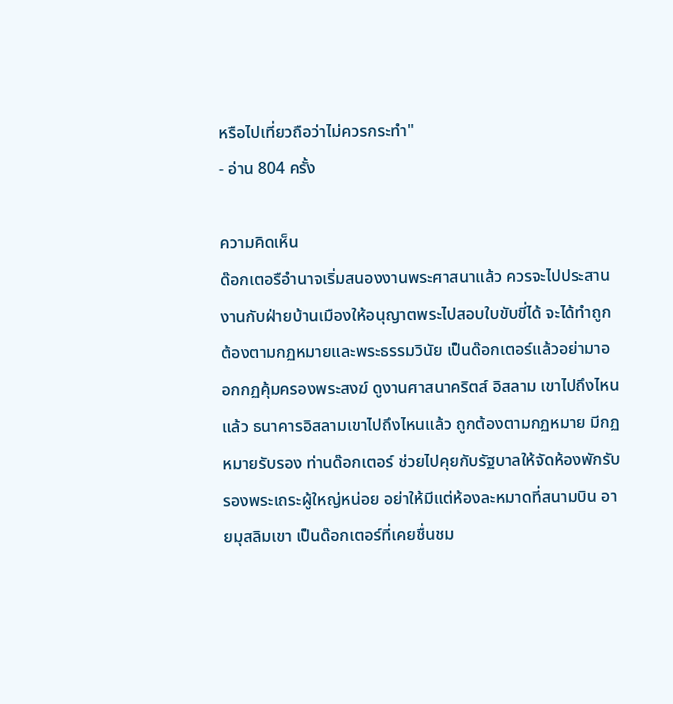หรือไปเที่ยวถือว่าไม่ควรกระทำ"
- อ่าน 804 ครั้ง

ความคิดเห็น
ด๊อกเตอรือำนาจเริ่มสนองงานพระศาสนาแล้ว ควรจะไปประสานงานกับฝ่ายบ้านเมืองให้อนุญาตพระไปสอบใบขับขี่ได้ จะได้ทำถูกต้องตามกฏหมายและพระธรรมวินัย เป็นด๊อกเตอร์แล้วอย่ามาออกกฏคุ้มครองพระสงฆ์ ดูงานศาสนาคริตส์ อิสลาม เขาไปถึงไหนแล้ว ธนาคารอิสลามเขาไปถึงไหนแล้ว ถูกต้องตามกฏหมาย มีกฏหมายรับรอง ท่านด๊อกเตอร์ ช่วยไปคุยกับรัฐบาลให้จัดห้องพักรับรองพระเถระผู้ใหญ่หน่อย อย่าให้มีแต่ห้องละหมาดที่สนามบิน อายมุสลิมเขา เป็นด๊อกเตอร์ที่เคยชื่นชม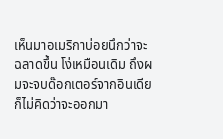เห็นมาอเมริกาบ่อยนึกว่าจะฉลาดขึ้น โง่เหมือนเดิม ถึงผมจะจบด๊อกเตอร์จากอินเดีย ก็ไม่คิดว่าจะออกมา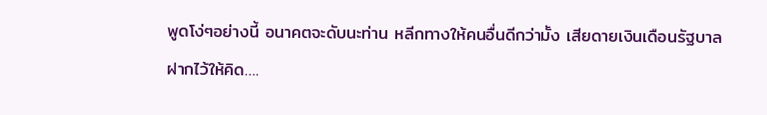พูดโง่ๆอย่างนี้ อนาคตจะดับนะท่าน หลีกทางให้คนอื่นดีกว่ามั้ง เสียดายเงินเดือนรัฐบาล
ฝากไว้ให้คิด….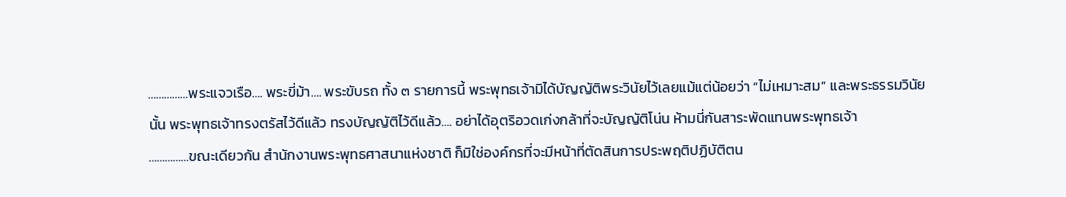……………พระแจวเรือ…. พระขี่ม้า…. พระขับรถ ทั้ง ๓ รายการนี้ พระพุทธเจ้ามิได้บัญญัติพระวินัยไว้เลยแม้แต่น้อยว่า “ไม่เหมาะสม” และพระธรรมวินัยนั้น พระพุทธเจ้าทรงตรัสไว้ดีแล้ว ทรงบัญญัติไว้ดีแล้ว…. อย่าได้อุตริอวดเก่งกล้าที่จะบัญญัติโน่น ห้ามนี่กันสาระพัดแทนพระพุทธเจ้า
……………ขณะเดียวกัน สำนักงานพระพุทธศาสนาแห่งชาติ ก็มิใช่องค์กรที่จะมีหน้าที่ตัดสินการประพฤติปฏิบัติตน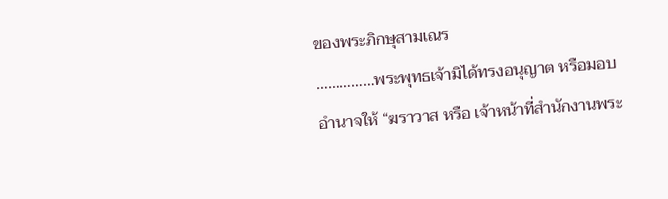ของพระภิกษุสามเณร
……………พระพุทธเจ้ามิได้ทรงอนุญาต หรือมอบอำนาจให้ “ฆราวาส หรือ เจ้าหน้าที่สำนักงานพระ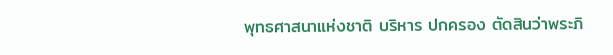พุทธศาสนาแห่งชาติ บริหาร ปกครอง ตัดสินว่าพระภิ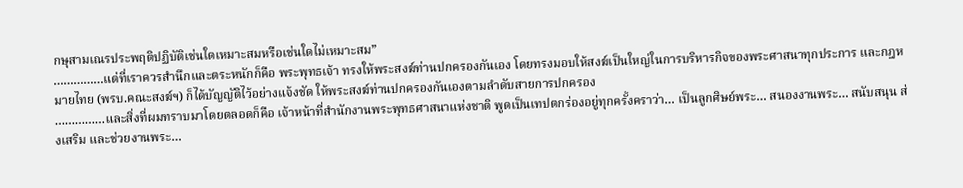กษุสามเณรประพฤติปฏิบัติเช่นใดเหมาะสมหรือเช่นใดไม่เหมาะสม”
……………แต่ที่เราควรสำนึกและตระหนักก็คือ พระพุทธเจ้า ทรงให้พระสงฆ์ท่านปกครองกันเอง โดยทรงมอบให้สงฆ์เป็นใหญ่ในการบริหารกิจของพระศาสนาทุกประการ และกฎหมายไทย (พรบ.คณะสงฆ์ฯ) ก็ได้บัญญัติไว้อย่างแจ้งชัด ให้พระสงฆ์ท่านปกครองกันเองตามลำดับสายการปกครอง
……………และสิ่งที่ผมทราบมาโดยตลอดก็คือ เจ้าหน้าที่สำนักงานพระพุทธศาสนาแห่งชาติ พูดเป็นเทปตกร่องอยู่ทุกครั้งคราว่า… เป็นลูกศิษย์พระ… สนองงานพระ… สนับสนุน ส่งเสริม และช่วยงานพระ…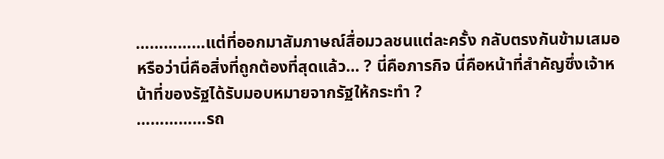……………แต่ที่ออกมาสัมภาษณ์สื่อมวลชนแต่ละครั้ง กลับตรงกันข้ามเสมอ หรือว่านี่คือสิ่งที่ถูกต้องที่สุดแล้ว… ? นี่คือภารกิจ นี่คือหน้าที่สำคัญซึ่งเจ้าหน้าที่ของรัฐได้รับมอบหมายจากรัฐให้กระทำ ?
……………รถ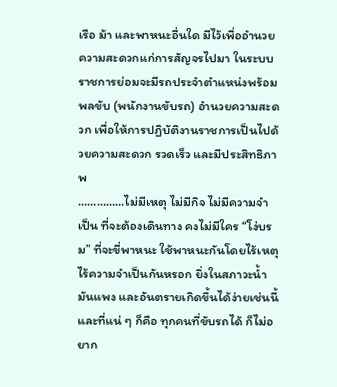เรือ ม้า และพาหนะอื่นใด มีไว้เพื่ออำนวยความสะดวกแก่การสัญจรไปมา ในระบบราชการย่อมจะมีรถประจำตำแหน่งพร้อมพลขับ (พนักงานขับรถ) อำนวยความสะดวก เพื่อให้การปฏิบัติงานราชการเป็นไปด้วยความสะดวก รวดเร็ว และมีประสิทธิภาพ
……………ไม่มีเหตุ ไม่มีกิจ ไม่มีความจำเป็น ที่จะต้องเดินทาง คงไม่มีใคร “โง่บรม” ที่จะขี่พาหนะ ใช้พาหนะกันโดยไร้เหตุ ไร้ความจำเป็นกันหรอก ยิ่งในสภาวะน้ำมันแพง และอันตรายเกิดขึ้นได้ง่ายเช่นนี้ และที่แน่ ๆ ก็คือ ทุกคนที่ขับรถได้ ก็ไม่อยาก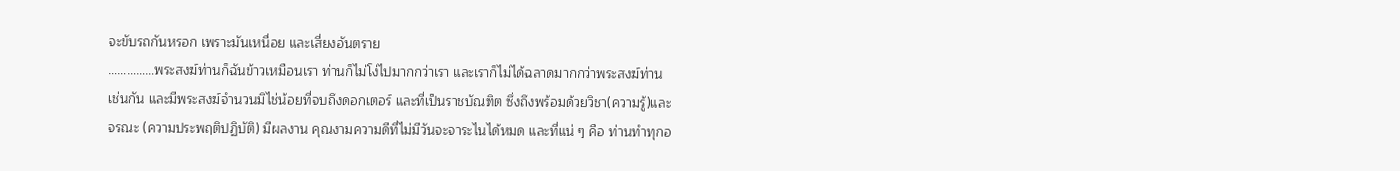จะขับรถกันหรอก เพราะมันเหนื่อย และเสี่ยงอันตราย
……………พระสงฆ์ท่านก็ฉันข้าวเหมือนเรา ท่านก็ไม่โง่ไปมากกว่าเรา และเราก็ไม่ได้ฉลาดมากกว่าพระสงฆ์ท่าน เช่นกัน และมีพระสงฆ์จำนวนมิไช่น้อยที่จบถึงดอกเตอร์ และที่เป็นราชบัณฑิต ซึ่งถึงพร้อมด้วยวิชา(ความรู้)และจรณะ (ความประพฤติปฏิบัติ) มีผลงาน คุณงามความดีที่ไม่มีวันจะจาระไนได้หมด และที่แน่ ๆ คือ ท่านทำทุกอ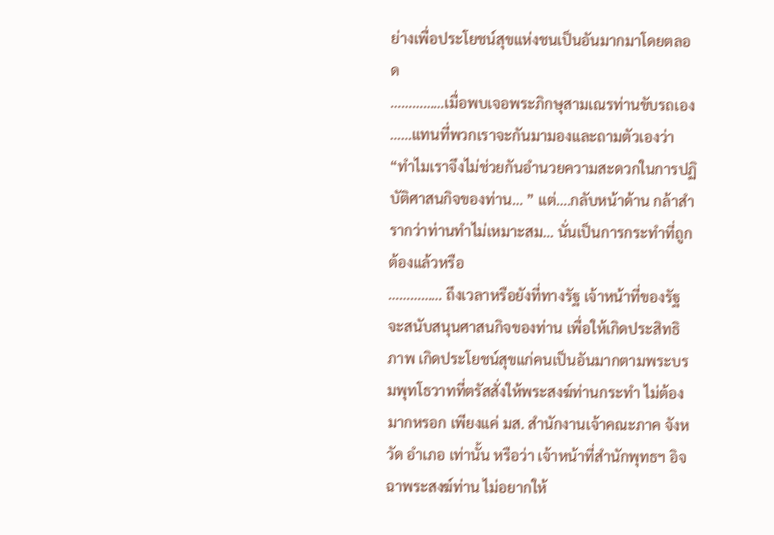ย่างเพื่อประโยชน์สุขแห่งชนเป็นอันมากมาโดยตลอด
……………เมื่อพบเจอพระภิกษุสามเณรท่านขับรถเอง ……แทนที่พวกเราจะกันมามองและถามตัวเองว่า “ทำไมเราจึงไม่ช่วยกันอำนวยความสะดวกในการปฏิบัติศาสนกิจของท่าน… ” แต่….กลับหน้าด้าน กล้าสำรากว่าท่านทำไม่เหมาะสม… นั่นเป็นการกระทำที่ถูกต้องแล้วหรือ
…………… ถึงเวลาหรือยังที่ทางรัฐ เจ้าหน้าที่ของรัฐ จะสนับสนุนศาสนกิจของท่าน เพื่อให้เกิดประสิทธิภาพ เกิดประโยชน์สุขแก่คนเป็นอันมากตามพระบรมพุทโธวาทที่ตรัสสั่งให้พระสงฆ์ท่านกระทำ ไม่ต้องมากหรอก เพียงแค่ มส. สำนักงานเจ้าคณะภาค จังหวัด อำเภอ เท่านั้น หรือว่า เจ้าหน้าที่สำนักพุทธฯ อิจฉาพระสงฆ์ท่าน ไม่อยากให้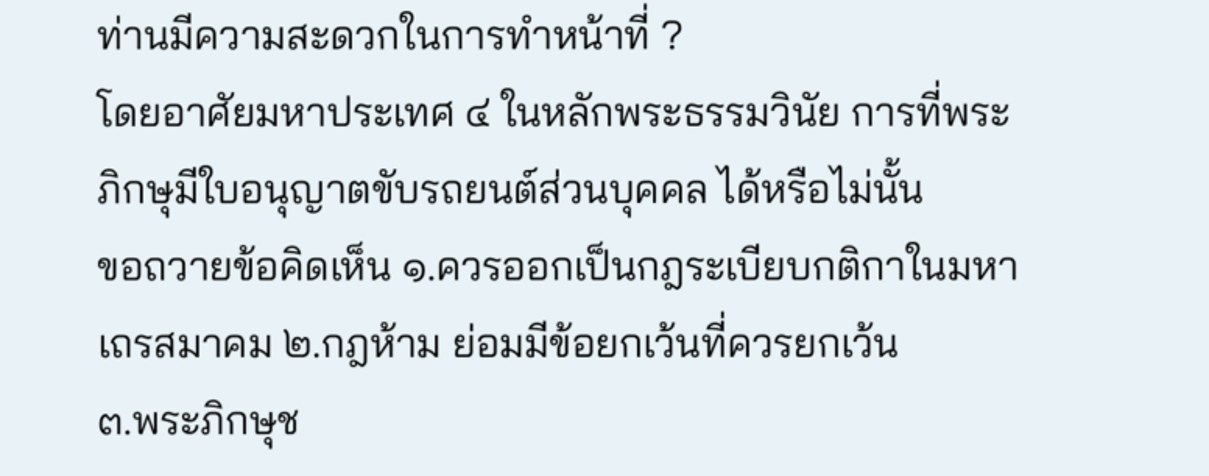ท่านมีความสะดวกในการทำหน้าที่ ?
โดยอาศัยมหาประเทศ ๔ ในหลักพระธรรมวินัย การที่พระภิกษุมีใบอนุญาตขับรถยนต์ส่วนบุคคล ได้หรือไม่นั้น
ขอถวายข้อคิดเห็น ๑.ควรออกเป็นกฎระเบียบกติกาในมหาเถรสมาคม ๒.กฎห้าม ย่อมมีข้อยกเว้นที่ควรยกเว้น
๓.พระภิกษุช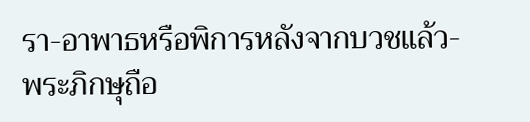รา-อาพาธหรือพิการหลังจากบวชแล้ว-พระภิกษุถือ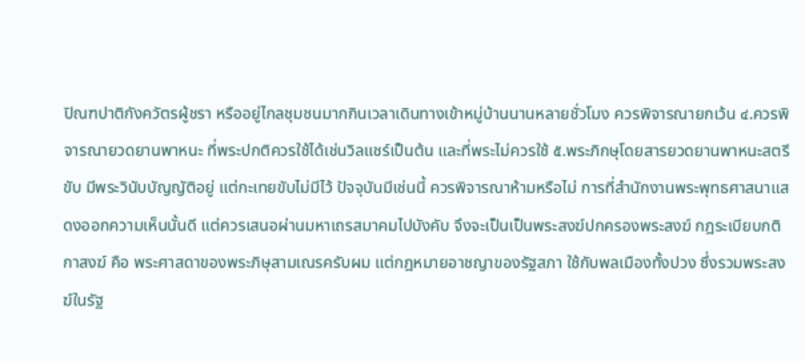ปิณฑปาติกังควัตรผู้ชรา หรืออยู่ไกลชุมชนมากกินเวลาเดินทางเข้าหมู่บ้านนานหลายชั่วโมง ควรพิจารณายกเว้น ๔.ควรพิจารณายวดยานพาหนะ ที่พระปกติควรใช้ได้เช่นวิลแชร์เป็นต้น และที่พระไม่ควรใช้ ๕.พระภิกษุโดยสารยวดยานพาหนะสตรีขับ มีพระวินับบัญญัติอยู่ แต่กะเทยขับไม่มีไว้ ปัจจุบันมีเช่นนี้ ควรพิจารณาห้ามหรือไม่ การที่สำนักงานพระพุทธศาสนาแสดงออกความเห็นนั้นดี แต่ควรเสนอผ่านมหาเถรสมาคมไปบังคับ จึงจะเป็นเป็นพระสงฆ์ปกครองพระสงฆ์ กฎระเบียบกติกาสงฆ์ คือ พระศาสดาของพระภิษุสามเณรครับผม แต่กฎหมายอาชญาของรัฐสภา ใช้กับพลเมืองทั้งปวง ซึ่งรวมพระสงฆ์ในรัฐ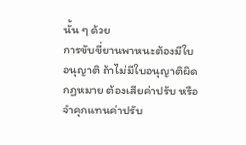นั้น ๆ ด้วย
การขับขี่ยานพาหนะต้องมีใบอนุญาติ ถ้าไม่มีใบอนุญาติผิดกฏหมาย ต้องเสียค่าปรับ หรือจำคุกแทนค่าปรับ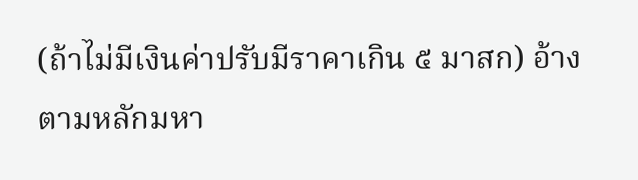(ถ้าไม่มีเงินค่าปรับมีราคาเกิน ๕ มาสก) อ้างตามหลักมหา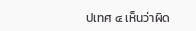ปเทศ ๔ เห็นว่าผิด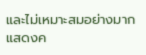และไม่เหมาะสมอย่างมาก
แสดงค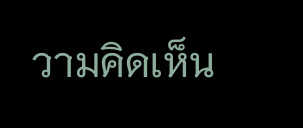วามคิดเห็น